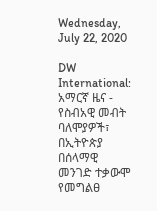Wednesday, July 22, 2020

DW International: አማርኛ ዜና - የስብአዊ መብት ባለሞያዎች፣ በኢትዮጵያ በሰላማዊ መንገድ ተቃውሞ የመግልፀ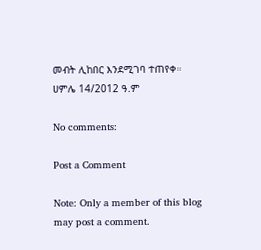መብት ሊከበር እንደሚገባ ተጠየቀ። ሀምሌ 14/2012 ዓ.ም

No comments:

Post a Comment

Note: Only a member of this blog may post a comment.